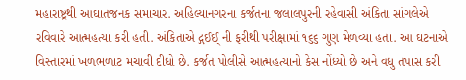મહારાષ્ટ્રથી આઘાતજનક સમાચાર. અહિલ્યાનગરના કર્જતના જલાલપુરની રહેવાસી અંકિતા સાંગલેએ રવિવારે આત્મહત્યા કરી હતી. અંકિતાએ દ્ગઈઈ્‌ ની ફરીથી પરીક્ષામાં ૧૬૬ ગુણ મેળવ્યા હતા. આ ઘટનાએ વિસ્તારમાં ખળભળાટ મચાવી દીધો છે. કર્જત પોલીસે આત્મહત્યાનો કેસ નોંધ્યો છે અને વધુ તપાસ કરી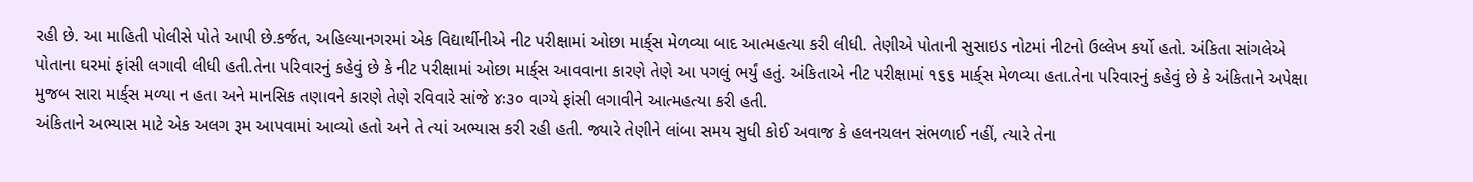રહી છે. આ માહિતી પોલીસે પોતે આપી છે.કર્જત, અહિલ્યાનગરમાં એક વિદ્યાર્થીનીએ નીટ પરીક્ષામાં ઓછા માર્ક્‌સ મેળવ્યા બાદ આત્મહત્યા કરી લીધી. તેણીએ પોતાની સુસાઇડ નોટમાં નીટનો ઉલ્લેખ કર્યો હતો. અંકિતા સાંગલેએ પોતાના ઘરમાં ફાંસી લગાવી લીધી હતી.તેના પરિવારનું કહેવું છે કે નીટ પરીક્ષામાં ઓછા માર્ક્‌સ આવવાના કારણે તેણે આ પગલું ભર્યું હતું. અંકિતાએ નીટ પરીક્ષામાં ૧૬૬ માર્ક્‌સ મેળવ્યા હતા.તેના પરિવારનું કહેવું છે કે અંકિતાને અપેક્ષા મુજબ સારા માર્ક્‌સ મળ્યા ન હતા અને માનસિક તણાવને કારણે તેણે રવિવારે સાંજે ૪ઃ૩૦ વાગ્યે ફાંસી લગાવીને આત્મહત્યા કરી હતી.
અંકિતાને અભ્યાસ માટે એક અલગ રૂમ આપવામાં આવ્યો હતો અને તે ત્યાં અભ્યાસ કરી રહી હતી. જ્યારે તેણીને લાંબા સમય સુધી કોઈ અવાજ કે હલનચલન સંભળાઈ નહીં, ત્યારે તેના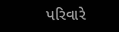પરિવારે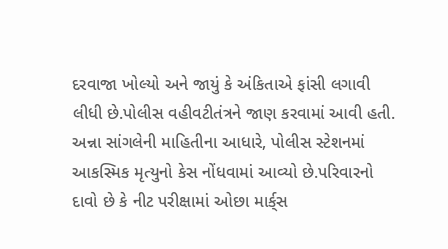દરવાજા ખોલ્યો અને જાયું કે અંકિતાએ ફાંસી લગાવી લીધી છે.પોલીસ વહીવટીતંત્રને જાણ કરવામાં આવી હતી. અન્ના સાંગલેની માહિતીના આધારે, પોલીસ સ્ટેશનમાં આકસ્મિક મૃત્યુનો કેસ નોંધવામાં આવ્યો છે.પરિવારનો દાવો છે કે નીટ પરીક્ષામાં ઓછા માર્ક્‌સ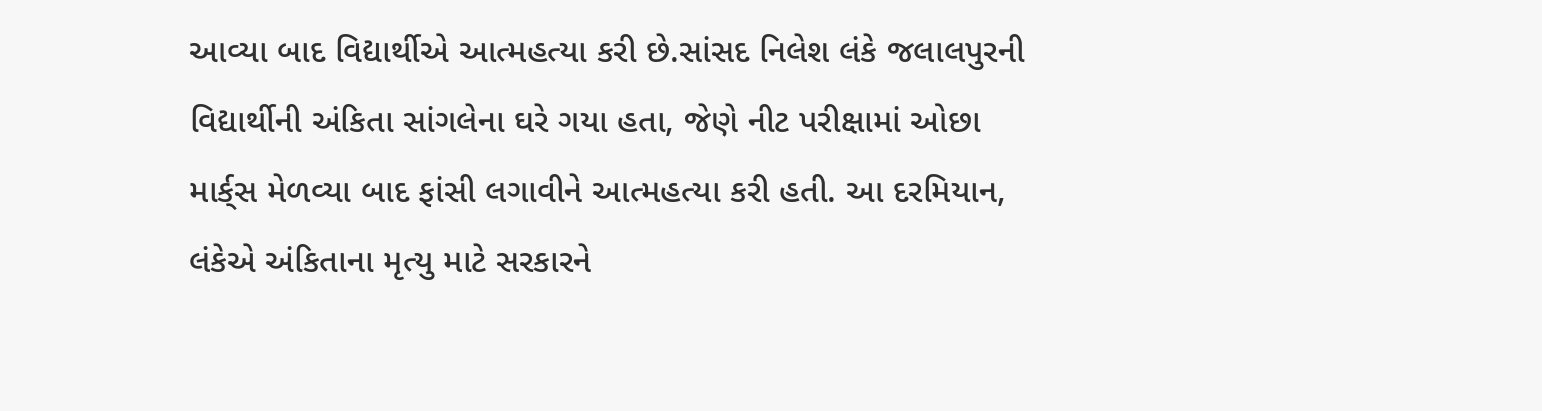આવ્યા બાદ વિદ્યાર્થીએ આત્મહત્યા કરી છે.સાંસદ નિલેશ લંકે જલાલપુરની વિદ્યાર્થીની અંકિતા સાંગલેના ઘરે ગયા હતા, જેણે નીટ પરીક્ષામાં ઓછા માર્ક્‌સ મેળવ્યા બાદ ફાંસી લગાવીને આત્મહત્યા કરી હતી. આ દરમિયાન, લંકેએ અંકિતાના મૃત્યુ માટે સરકારને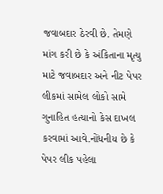જવાબદાર ઠેરવી છે. તેમણે માંગ કરી છે કે અંકિતાના મૃત્યુ માટે જવાબદાર અને નીટ પેપર લીકમાં સામેલ લોકો સામે ગુનાહિત હત્યાનો કેસ દાખલ કરવામાં આવે.નોંધનીય છે કે પેપર લીક પહેલા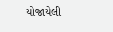યોજાયેલી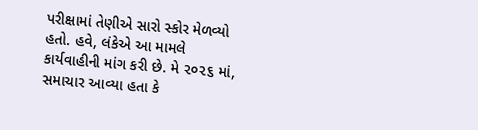પરીક્ષામાં તેણીએ સારો સ્કોર મેળવ્યો હતો. હવે, લંકેએ આ મામલે કાર્યવાહીની માંગ કરી છે. મે ૨૦૨૬ માં, સમાચાર આવ્યા હતા કે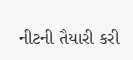નીટની તૈયારી કરી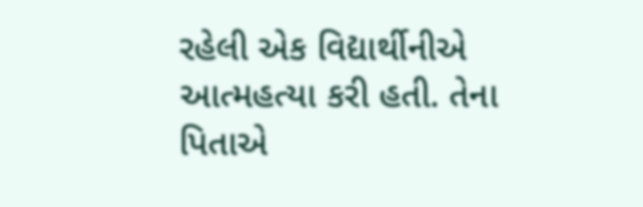રહેલી એક વિદ્યાર્થીનીએ આત્મહત્યા કરી હતી. તેના પિતાએ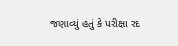જણાવ્યું હતું કે પરીક્ષા રદ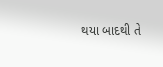થયા બાદથી તે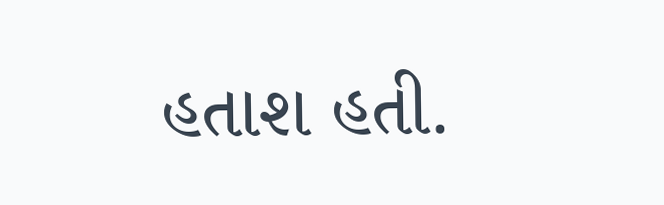હતાશ હતી.